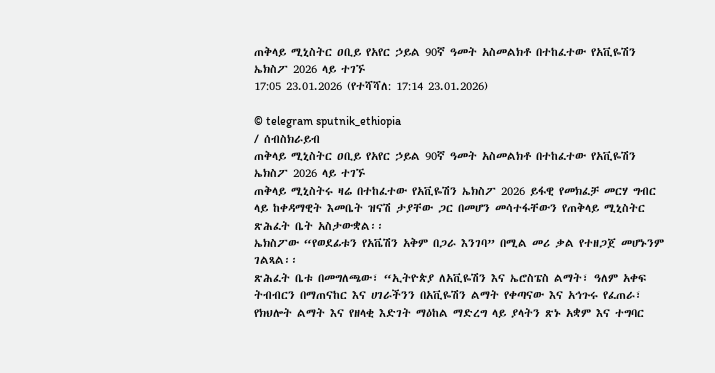ጠቅላይ ሚኒስትር ዐቢይ የአየር ኃይል 90ኛ ዓመት አስመልክቶ በተከፈተው የአቪዬሽን ኤክስፖ 2026 ላይ ተገኙ
17:05 23.01.2026 (የተሻሻለ: 17:14 23.01.2026)

© telegram sputnik_ethiopia
/ ሰብስክራይብ
ጠቅላይ ሚኒስትር ዐቢይ የአየር ኃይል 90ኛ ዓመት አስመልክቶ በተከፈተው የአቪዬሽን ኤክስፖ 2026 ላይ ተገኙ
ጠቅላይ ሚኒስትሩ ዛሬ በተከፈተው የአቪዬሽን ኤክስፖ 2026 ይፋዊ የመክፈቻ መርሃ ግብር ላይ ከቀዳማዊት እመቤት ዝናሽ ታያቸው ጋር በመሆን መሳተፋቸውን የጠቅላይ ሚኒስትር ጽሕፈት ቤት አስታውቋል፡፡
ኤክስፖው “የወደፊቱን የአቬሽን አቅም በጋራ እንገባ” በሚል መሪ ቃል የተዘጋጀ መሆኑንም ገልጻል፡፡
ጽሕፈት ቤቱ በመግለጫው፣ “ኢትዮጵያ ለአቪዬሽን እና ኤሮስፔስ ልማት፣ ዓለም አቀፍ ትብብርን በማጠናከር እና ሀገራችንን በአቪዬሽን ልማት የቀጣናው እና አኅጉሩ የፈጠራ፣ የክህሎት ልማት እና የዘላቂ እድገት ማዕከል ማድረግ ላይ ያላትን ጽኑ አቋም እና ተግባር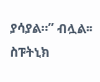ያሳያል።” ብሏል፡፡
ስፑትኒክ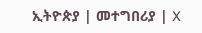ኢትዮጵያ | መተግበሪያ | X